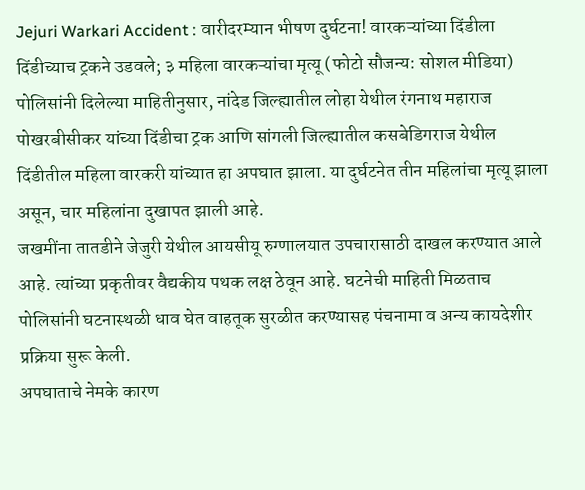Jejuri Warkari Accident : वारीदरम्यान भीषण दुर्घटना! वारकऱ्यांच्या दिंडीला दिंडीच्याच ट्रकने उडवले; ३ महिला वारकऱ्यांचा मृत्यू (फोटो सौजन्य: सोशल मीडिया)
पोलिसांनी दिलेल्या माहितीनुसार, नांदेड जिल्ह्यातील लोहा येथील रंगनाथ महाराज पोखरबीसीकर यांच्या दिंडीचा ट्रक आणि सांगली जिल्ह्यातील कसबेडिगराज येथील दिंडीतील महिला वारकरी यांच्यात हा अपघात झाला. या दुर्घटनेत तीन महिलांचा मृत्यू झाला असून, चार महिलांना दुखापत झाली आहे.
जखमींना तातडीने जेजुरी येथील आयसीयू रुग्णालयात उपचारासाठी दाखल करण्यात आले आहे. त्यांच्या प्रकृतीवर वैद्यकीय पथक लक्ष ठेवून आहे. घटनेची माहिती मिळताच पोलिसांनी घटनास्थळी धाव घेत वाहतूक सुरळीत करण्यासह पंचनामा व अन्य कायदेशीर प्रक्रिया सुरू केली.
अपघाताचे नेमके कारण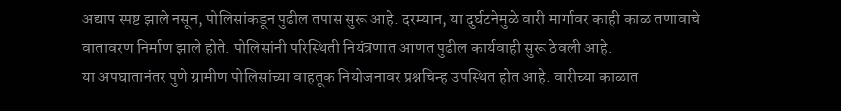अद्याप स्पष्ट झाले नसून, पोलिसांकडून पुढील तपास सुरू आहे. दरम्यान, या दुर्घटनेमुळे वारी मार्गावर काही काळ तणावाचे वातावरण निर्माण झाले होते. पोलिसांनी परिस्थिती नियंत्रणात आणत पुढील कार्यवाही सुरू ठेवली आहे.
या अपघातानंतर पुणे ग्रामीण पोलिसांच्या वाहतूक नियोजनावर प्रश्नचिन्ह उपस्थित होत आहे. वारीच्या काळात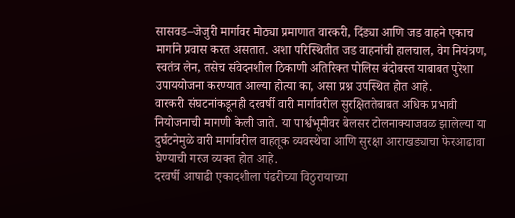सासवड–जेजुरी मार्गावर मोठ्या प्रमाणात वारकरी, दिंड्या आणि जड वाहने एकाच मार्गाने प्रवास करत असतात. अशा परिस्थितीत जड वाहनांची हालचाल, वेग नियंत्रण, स्वतंत्र लेन, तसेच संवेदनशील ठिकाणी अतिरिक्त पोलिस बंदोबस्त याबाबत पुरेशा उपाययोजना करण्यात आल्या होत्या का, असा प्रश्न उपस्थित होत आहे.
वारकरी संघटनांकडूनही दरवर्षी वारी मार्गावरील सुरक्षिततेबाबत अधिक प्रभावी नियोजनाची मागणी केली जाते. या पार्श्वभूमीवर बेलसर टोलनाक्याजवळ झालेल्या या दुर्घटनेमुळे वारी मार्गावरील वाहतूक व्यवस्थेचा आणि सुरक्षा आराखड्याचा फेरआढावा घेण्याची गरज व्यक्त होत आहे.
दरवर्षी आषाढी एकादशीला पंढरीच्या विठुरायाच्या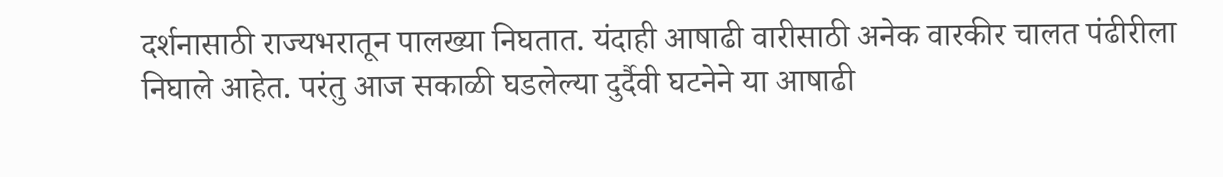दर्शनासाठी राज्यभरातून पालख्या निघतात. यंदाही आषाढी वारीसाठी अनेक वारकीर चालत पंढीरीला निघाले आहेत. परंतु आज सकाळी घडलेल्या दुर्दैवी घटनेने या आषाढी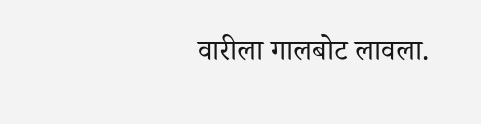वारीला गालबोट लावला.